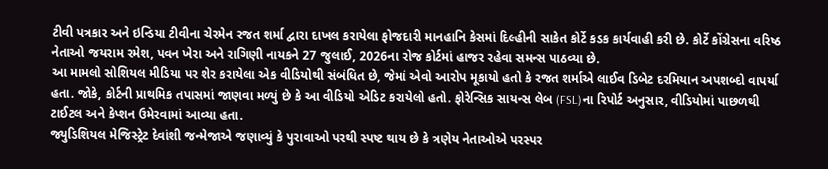ટીવી પત્રકાર અને ઇન્ડિયા ટીવીના ચેરમેન રજત શર્મા દ્વારા દાખલ કરાયેલા ફોજદારી માનહાનિ કેસમાં દિલ્હીની સાકેત કોર્ટે કડક કાર્યવાહી કરી છે. કોર્ટે કોંગ્રેસના વરિષ્ઠ નેતાઓ જયરામ રમેશ, પવન ખેરા અને રાગિણી નાયકને 27 જુલાઈ, 2026ના રોજ કોર્ટમાં હાજર રહેવા સમન્સ પાઠવ્યા છે.
આ મામલો સોશિયલ મીડિયા પર શેર કરાયેલા એક વીડિયોથી સંબંધિત છે, જેમાં એવો આરોપ મૂકાયો હતો કે રજત શર્માએ લાઈવ ડિબેટ દરમિયાન અપશબ્દો વાપર્યા હતા. જોકે, કોર્ટની પ્રાથમિક તપાસમાં જાણવા મળ્યું છે કે આ વીડિયો એડિટ કરાયેલો હતો. ફોરેન્સિક સાયન્સ લેબ (FSL)ના રિપોર્ટ અનુસાર, વીડિયોમાં પાછળથી ટાઈટલ અને કેપ્શન ઉમેરવામાં આવ્યા હતા.
જ્યુડિશિયલ મેજિસ્ટ્રેટ દેવાંશી જન્મેજાએ જણાવ્યું કે પુરાવાઓ પરથી સ્પષ્ટ થાય છે કે ત્રણેય નેતાઓએ પરસ્પર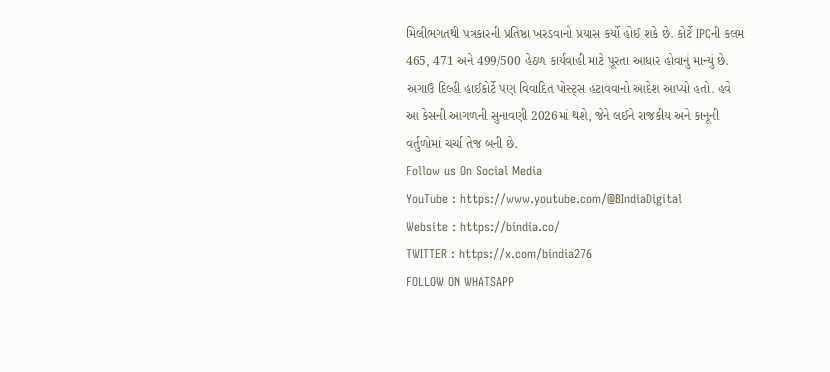મિલીભગતથી પત્રકારની પ્રતિષ્ઠા ખરડવાનો પ્રયાસ કર્યો હોઈ શકે છે. કોર્ટે IPCની કલમ 465, 471 અને 499/500 હેઠળ કાર્યવાહી માટે પૂરતા આધાર હોવાનું માન્યું છે.
અગાઉ દિલ્હી હાઈકોર્ટે પણ વિવાદિત પોસ્ટ્સ હટાવવાનો આદેશ આપ્યો હતો. હવે આ કેસની આગળની સુનાવણી 2026માં થશે, જેને લઈને રાજકીય અને કાનૂની વર્તુળોમાં ચર્ચા તેજ બની છે.
Follow us On Social Media
YouTube : https://www.youtube.com/@BIndiaDigital
Website : https://bindia.co/
TWITTER : https://x.com/bindia276
FOLLOW ON WHATSAPP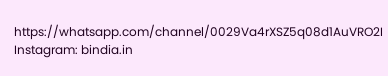https://whatsapp.com/channel/0029Va4rXSZ5q08d1AuVRO2I
Instagram: bindia.in